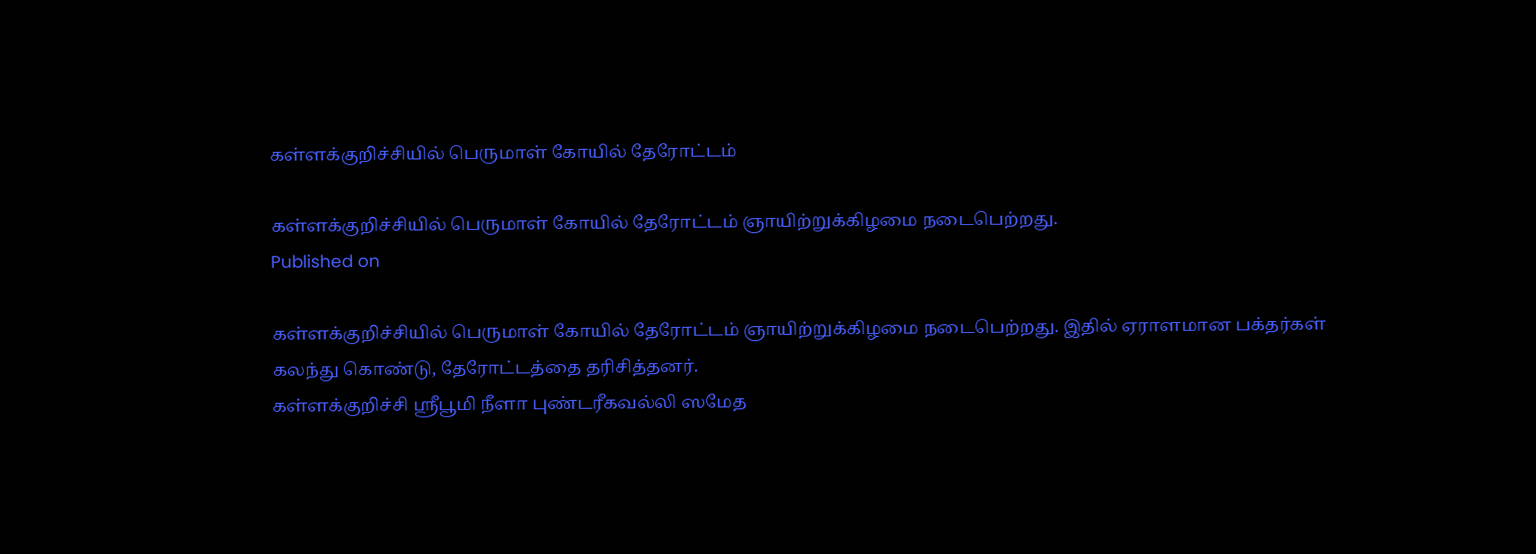கள்ளக்குறிச்சியில் பெருமாள் கோயில் தேரோட்டம்

கள்ளக்குறிச்சியில் பெருமாள் கோயில் தேரோட்டம் ஞாயிற்றுக்கிழமை நடைபெற்றது.
Published on

கள்ளக்குறிச்சியில் பெருமாள் கோயில் தேரோட்டம் ஞாயிற்றுக்கிழமை நடைபெற்றது. இதில் ஏராளமான பக்தர்கள் கலந்து கொண்டு, தேரோட்டத்தை தரிசித்தனர்.
கள்ளக்குறிச்சி ஸ்ரீபூமி நீளா புண்டரீகவல்லி ஸமேத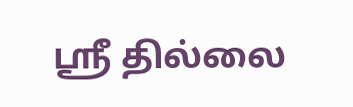ஸ்ரீ தில்லை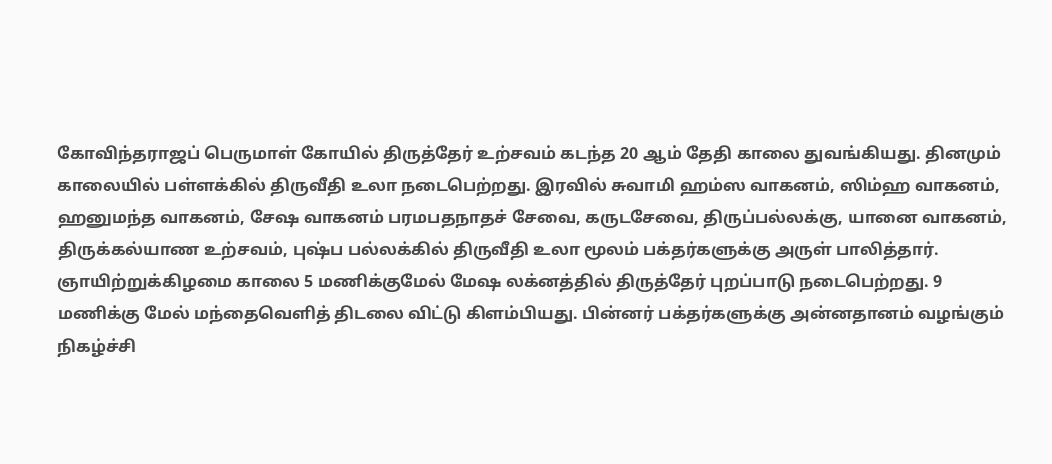கோவிந்தராஜப் பெருமாள் கோயில் திருத்தேர் உற்சவம் கடந்த 20 ஆம் தேதி காலை துவங்கியது. தினமும் காலையில் பள்ளக்கில் திருவீதி உலா நடைபெற்றது. இரவில் சுவாமி ஹம்ஸ வாகனம், ஸிம்ஹ வாகனம், ஹனுமந்த வாகனம், சேஷ வாகனம் பரமபதநாதச் சேவை, கருடசேவை, திருப்பல்லக்கு, யானை வாகனம், திருக்கல்யாண உற்சவம், புஷ்ப பல்லக்கில் திருவீதி உலா மூலம் பக்தர்களுக்கு அருள் பாலித்தார்.
ஞாயிற்றுக்கிழமை காலை 5 மணிக்குமேல் மேஷ லக்னத்தில் திருத்தேர் புறப்பாடு நடைபெற்றது. 9 மணிக்கு மேல் மந்தைவெளித் திடலை விட்டு கிளம்பியது. பின்னர் பக்தர்களுக்கு அன்னதானம் வழங்கும் நிகழ்ச்சி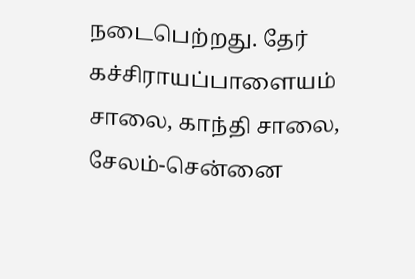நடைபெற்றது. தேர் கச்சிராயப்பாளையம் சாலை, காந்தி சாலை, சேலம்-சென்னை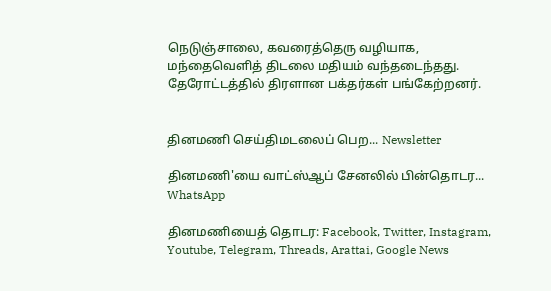நெடுஞ்சாலை, கவரைத்தெரு வழியாக, மந்தைவெளித் திடலை மதியம் வந்தடைந்தது. தேரோட்டத்தில் திரளான பக்தர்கள் பங்கேற்றனர்.


தினமணி செய்திமடலைப் பெற... Newsletter

தினமணி'யை வாட்ஸ்ஆப் சேனலில் பின்தொடர... WhatsApp

தினமணியைத் தொடர: Facebook, Twitter, Instagram, Youtube, Telegram, Threads, Arattai, Google News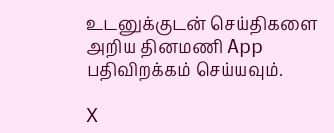உடனுக்குடன் செய்திகளை அறிய தினமணி App பதிவிறக்கம் செய்யவும்.

X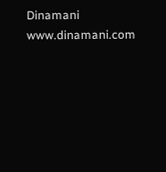Dinamani
www.dinamani.com